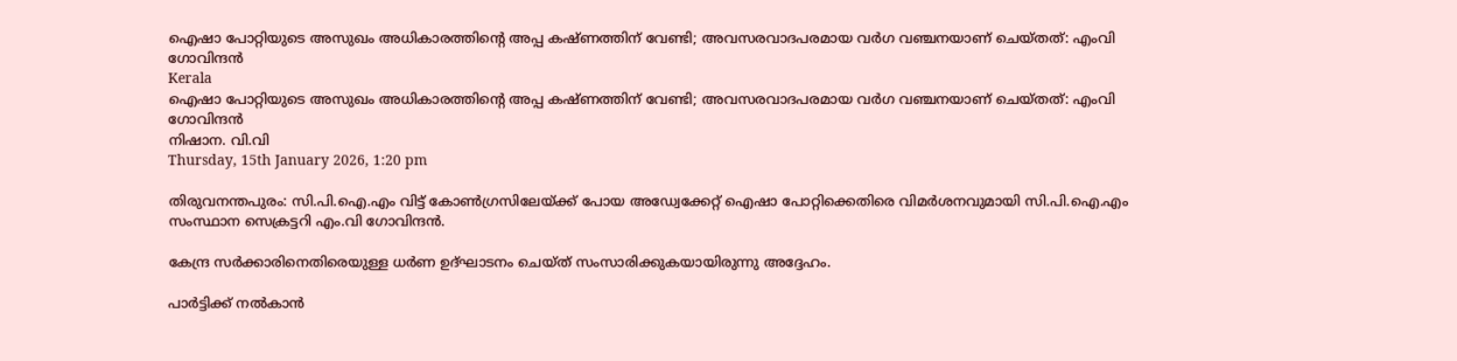ഐഷാ പോറ്റിയുടെ അസുഖം അധികാരത്തിന്റെ അപ്പ കഷ്ണത്തിന് വേണ്ടി; അവസരവാദപരമായ വര്‍ഗ വഞ്ചനയാണ് ചെയ്തത്: എംവി ഗോവിന്ദന്‍
Kerala
ഐഷാ പോറ്റിയുടെ അസുഖം അധികാരത്തിന്റെ അപ്പ കഷ്ണത്തിന് വേണ്ടി; അവസരവാദപരമായ വര്‍ഗ വഞ്ചനയാണ് ചെയ്തത്: എംവി ഗോവിന്ദന്‍
നിഷാന. വി.വി
Thursday, 15th January 2026, 1:20 pm

തിരുവനന്തപുരം: സി.പി.ഐ.എം വിട്ട് കോണ്‍ഗ്രസിലേയ്ക്ക് പോയ അഡ്വേക്കേറ്റ് ഐഷാ പോറ്റിക്കെതിരെ വിമര്‍ശനവുമായി സി.പി.ഐ.എം സംസ്ഥാന സെക്രട്ടറി എം.വി ഗോവിന്ദന്‍.

കേന്ദ്ര സര്‍ക്കാരിനെതിരെയുള്ള ധര്‍ണ ഉദ്ഘാടനം ചെയ്ത് സംസാരിക്കുകയായിരുന്നു അദ്ദേഹം.

പാര്‍ട്ടിക്ക് നല്‍കാന്‍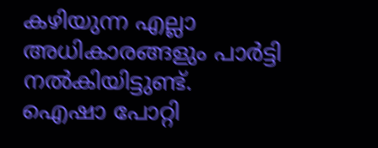കഴിയുന്ന എല്ലാ അധികാരങ്ങളും പാര്‍ട്ടി നല്‍കിയിട്ടുണ്ട്.
ഐഷാ പോറ്റി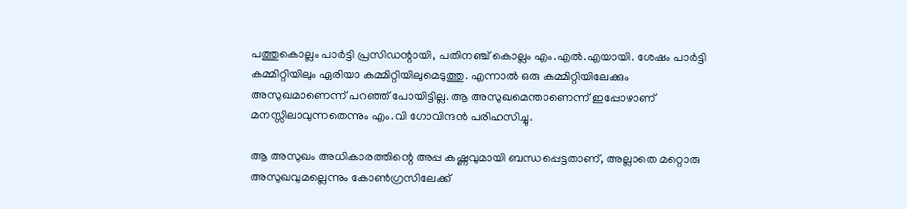പത്തുകൊല്ലം പാര്‍ട്ടി പ്രസിഡന്റായി, പതിനഞ്ച് കൊല്ലം എം.എല്‍.എയായി. ശേഷം പാര്‍ട്ടി കമ്മിറ്റിയിലും ഏരിയാ കമ്മിറ്റിയിലുമെടുത്തു. എന്നാല്‍ ഒരു കമ്മിറ്റിയിലേക്കും അസുഖമാണെന്ന് പറഞ്ഞ് പോയിട്ടില്ല. ആ അസുഖമെന്താണെന്ന് ഇപ്പോഴാണ് മനസ്സിലാവുന്നതെന്നും എം.വി ഗോവിന്ദന്‍ പരിഹസിച്ചു.

ആ അസുഖം അധികാരത്തിന്റെ അപ്പ കഷ്ണവുമായി ബന്ധപ്പെട്ടതാണ്, അല്ലാതെ മറ്റൊരു അസുഖവുമല്ലെന്നും കോണ്‍ഗ്രസിലേക്ക്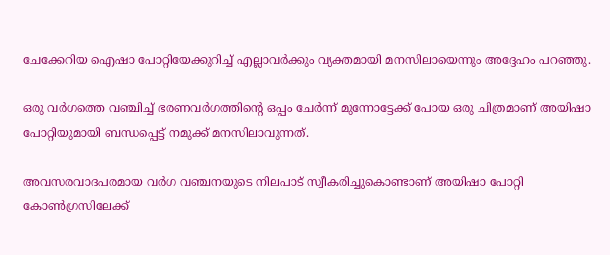ചേക്കേറിയ ഐഷാ പോറ്റിയേക്കുറിച്ച് എല്ലാവര്‍ക്കും വ്യക്തമായി മനസിലായെന്നും അദ്ദേഹം പറഞ്ഞു.

ഒരു വര്‍ഗത്തെ വഞ്ചിച്ച് ഭരണവര്‍ഗത്തിന്റെ ഒപ്പം ചേര്‍ന്ന് മുന്നോട്ടേക്ക് പോയ ഒരു ചിത്രമാണ് അയിഷാ പോറ്റിയുമായി ബന്ധപ്പെട്ട് നമുക്ക് മനസിലാവുന്നത്.

അവസരവാദപരമായ വര്‍ഗ വഞ്ചനയുടെ നിലപാട് സ്വീകരിച്ചുകൊണ്ടാണ് അയിഷാ പോറ്റി കോണ്‍ഗ്രസിലേക്ക്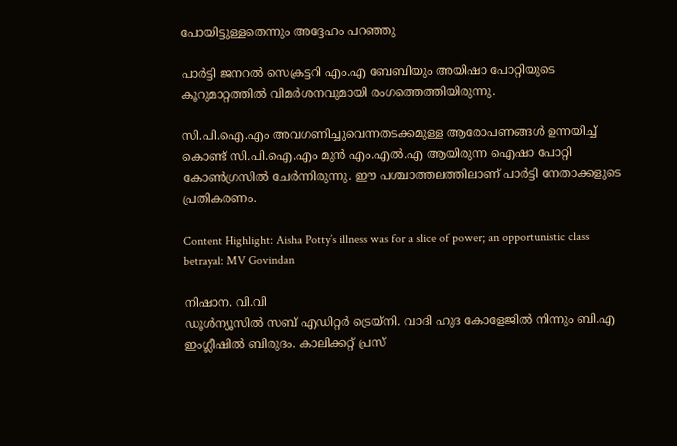പോയിട്ടുള്ളതെന്നും അദ്ദേഹം പറഞ്ഞു

പാര്‍ട്ടി ജനറല്‍ സെക്രട്ടറി എം.എ ബേബിയും അയിഷാ പോറ്റിയുടെ കൂറുമാറ്റത്തില്‍ വിമര്‍ശനവുമായി രംഗത്തെത്തിയിരുന്നു.

സി.പി.ഐ.എം അവഗണിച്ചുവെന്നതടക്കമുള്ള ആരോപണങ്ങള്‍ ഉന്നയിച്ച് കൊണ്ട് സി.പി.ഐ.എം മുന്‍ എം.എല്‍.എ ആയിരുന്ന ഐഷാ പോറ്റി കോണ്‍ഗ്രസില്‍ ചേര്‍ന്നിരുന്നു. ഈ പശ്ചാത്തലത്തിലാണ് പാര്‍ട്ടി നേതാക്കളുടെ പ്രതികരണം.

Content Highlight: Aisha Potty’s illness was for a slice of power; an opportunistic class betrayal: MV Govindan

നിഷാന. വി.വി
ഡൂള്‍ന്യൂസില്‍ സബ് എഡിറ്റര്‍ ട്രെയ്‌നി. വാദി ഹുദ കോളേജില്‍ നിന്നും ബി.എ ഇംഗ്ലീഷില്‍ ബിരുദം. കാലിക്കറ്റ് പ്രസ്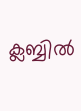ക്ലബ്ബില്‍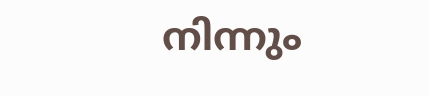നിന്നും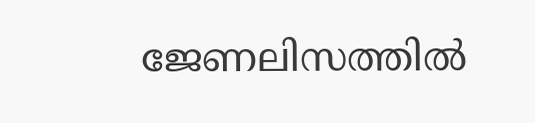ജേണലിസത്തില്‍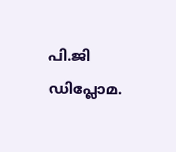പി.ജി ഡിപ്ലോമ.